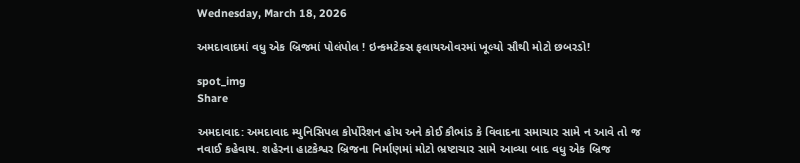Wednesday, March 18, 2026

અમદાવાદમાં વધુ એક બ્રિજમાં પોલંપોલ ! ઇન્કમટેક્સ ફલાયઓવરમાં ખૂલ્યો સૌથી મોટો છબરડો!

spot_img
Share

અમદાવાદ: અમદાવાદ મ્યુનિસિપલ કોર્પોરેશન હોય અને કોઈ કૌભાંડ કે વિવાદના સમાચાર સામે ન આવે તો જ નવાઈ કહેવાય. શહેરના હાટકેશ્વર બ્રિજના નિર્માણમાં મોટો ભ્રષ્ટાચાર સામે આવ્યા બાદ વધુ એક બ્રિજ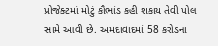પ્રોજેક્ટમાં મોટું કૌભાંડ કહી શકાય તેવી પોલ સામે આવી છે. અમદાવાદમાં 58 કરોડના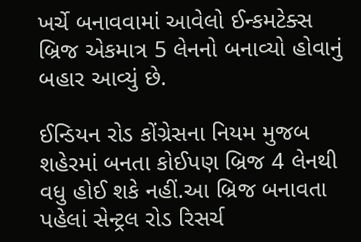ખર્ચે બનાવવામાં આવેલો ઈન્કમટેક્સ બ્રિજ એકમાત્ર 5 લેનનો બનાવ્યો હોવાનું બહાર આવ્યું છે.

ઈન્ડિયન રોડ કોંગ્રેસના નિયમ મુજબ શહેરમાં બનતા કોઈપણ બ્રિજ 4 લેનથી વધુ હોઈ શકે નહીં.આ બ્રિજ બનાવતા પહેલાં સેન્ટ્રલ રોડ રિસર્ચ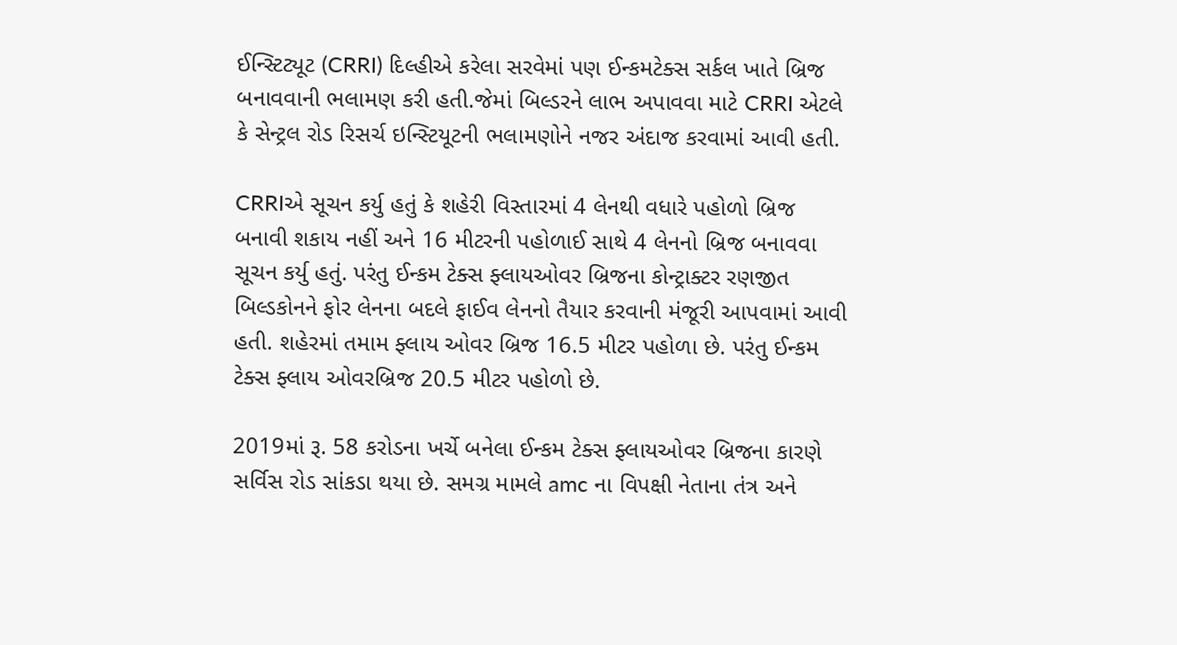ઈન્સ્ટિટ્યૂટ (CRRI) દિલ્હીએ કરેલા સરવેમાં પણ ઈન્કમટેક્સ સર્કલ ખાતે બ્રિજ બનાવવાની ભલામણ કરી હતી.જેમાં બિલ્ડરને લાભ અપાવવા માટે CRRI એટલે કે સેન્ટ્રલ રોડ રિસર્ચ ઇન્સ્ટિયૂટની ભલામણોને નજર અંદાજ કરવામાં આવી હતી.

CRRIએ સૂચન કર્યુ હતું કે શહેરી વિસ્તારમાં 4 લેનથી વધારે પહોળો બ્રિજ બનાવી શકાય નહીં અને 16 મીટરની પહોળાઈ સાથે 4 લેનનો બ્રિજ બનાવવા સૂચન કર્યુ હતું. પરંતુ ઈન્કમ ટેક્સ ફ્લાયઓવર બ્રિજના કોન્ટ્રાક્ટર રણજીત બિલ્ડકોનને ફોર લેનના બદલે ફાઈવ લેનનો તૈયાર કરવાની મંજૂરી આપવામાં આવી હતી. શહેરમાં તમામ ફ્લાય ઓવર બ્રિજ 16.5 મીટર પહોળા છે. પરંતુ ઈન્કમ ટેક્સ ફ્લાય ઓવરબ્રિજ 20.5 મીટર પહોળો છે.

2019માં રૂ. 58 કરોડના ખર્ચે બનેલા ઈન્કમ ટેક્સ ફ્લાયઓવર બ્રિજના કારણે સર્વિસ રોડ સાંકડા થયા છે. સમગ્ર મામલે amc ના વિપક્ષી નેતાના તંત્ર અને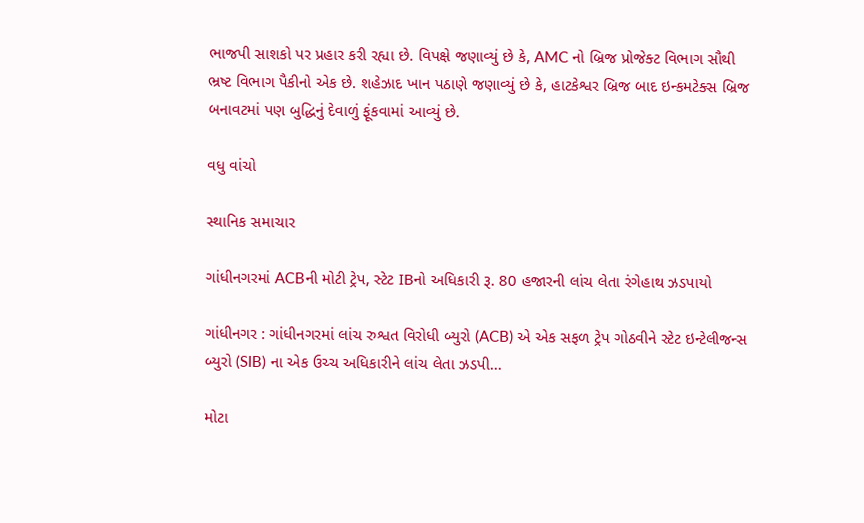ભાજપી સાશકો પર પ્રહાર કરી રહ્યા છે. વિપક્ષે જણાવ્યું છે કે, AMC નો બ્રિજ પ્રોજેક્ટ વિભાગ સૌથી ભ્રષ્ટ વિભાગ પૈકીનો એક છે. શહેઝાદ ખાન પઠાણે જણાવ્યું છે કે, હાટકેશ્વર બ્રિજ બાદ ઇન્કમટેક્સ બ્રિજ બનાવટમાં પણ બુદ્ધિનું દેવાળું ફૂંકવામાં આવ્યું છે.

વધુ વાંચો

સ્થાનિક સમાચાર

ગાંધીનગરમાં ACBની મોટી ટ્રેપ, સ્ટેટ IBનો અધિકારી રૂ. 80 હજારની લાંચ લેતા રંગેહાથ ઝડપાયો

ગાંધીનગર : ગાંધીનગરમાં લાંચ રુશ્વત વિરોધી બ્યુરો (ACB) એ એક સફળ ટ્રેપ ગોઠવીને સ્ટેટ ઇન્ટેલીજન્સ બ્યુરો (SIB) ના એક ઉચ્ચ અધિકારીને લાંચ લેતા ઝડપી...

મોટા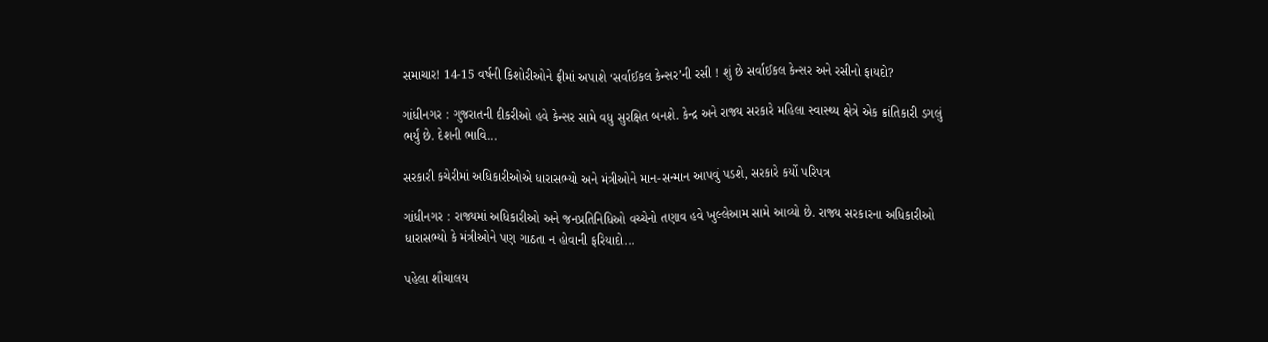સમાચાર! 14-15 વર્ષની કિશોરીઓને ફ્રીમાં અપાશે ‘સર્વાઈકલ કેન્સર’ની રસી ! શું છે સર્વાઈકલ કેન્સર અને રસીનો ફાયદો?

ગાંધીનગર : ગુજરાતની દીકરીઓ હવે કેન્સર સામે વધુ સુરક્ષિત બનશે. કેન્દ્ર અને રાજ્ય સરકારે મહિલા સ્વાસ્થ્ય ક્ષેત્રે એક ક્રાંતિકારી ડગલું ભર્યું છે. દેશની ભાવિ...

સરકારી કચેરીમાં અધિકારીઓએ ધારાસભ્યો અને મંત્રીઓને માન-સન્માન આપવું પડશે, સરકારે કર્યો પરિપત્ર

ગાંધીનગર : રાજ્યમાં અધિકારીઓ અને જનપ્રતિનિધિઓ વચ્ચેનો તણાવ હવે ખુલ્લેઆમ સામે આવ્યો છે. રાજ્ય સરકારના અધિકારીઓ ધારાસભ્યો કે મંત્રીઓને પણ ગાઠતા ન હોવાની ફરિયાદો...

પહેલા શૌચાલય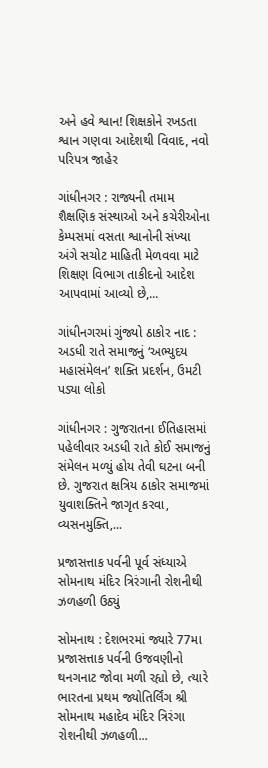અને હવે શ્વાન! શિક્ષકોને રખડતા શ્વાન ગણવા આદેશથી વિવાદ, નવો પરિપત્ર જાહેર

ગાંધીનગર : રાજ્યની તમામ શૈક્ષણિક સંસ્થાઓ અને કચેરીઓના કેમ્પસમાં વસતા શ્વાનોની સંખ્યા અંગે સચોટ માહિતી મેળવવા માટે શિક્ષણ વિભાગ તાકીદનો આદેશ આપવામાં આવ્યો છે,...

ગાંધીનગરમાં ગુંજ્યો ઠાકોર નાદ : અડધી રાતે સમાજનું ‘અભ્યુદય મહાસંમેલન’ શક્તિ પ્રદર્શન, ઉમટી પડ્યા લોકો

ગાંધીનગર : ગુજરાતના ઈતિહાસમાં પહેલીવાર અડધી રાતે કોઈ સમાજનું સંમેલન મળ્યું હોય તેવી ઘટના બની છે. ગુજરાત ક્ષત્રિય ઠાકોર સમાજમાં યુવાશક્તિને જાગૃત કરવા, વ્યસનમુક્તિ,...

પ્રજાસત્તાક પર્વની પૂર્વ સંધ્યાએ સોમનાથ મંદિર ત્રિરંગાની રોશનીથી ઝળહળી ઉઠ્યું

સોમનાથ : દેશભરમાં જ્યારે 77મા પ્રજાસત્તાક પર્વની ઉજવણીનો થનગનાટ જોવા મળી રહ્યો છે, ત્યારે ભારતના પ્રથમ જ્યોતિર્લિંગ શ્રી સોમનાથ મહાદેવ મંદિર ત્રિરંગા રોશનીથી ઝળહળી...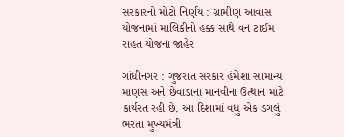સરકારનો મોટો નિર્ણય : ગ્રામીણ આવાસ યોજનામાં માલિકીનો હક્ક સાથે વન ટાઈમ રાહત યોજના જાહેર

ગાંધીનગર : ગુજરાત સરકાર હંમેશા સામાન્ય માણસ અને છેવાડાના માનવીના ઉત્થાન માટે કાર્યરત રહી છે. આ દિશામાં વધુ એક ડગલું ભરતા મુખ્યમંત્રી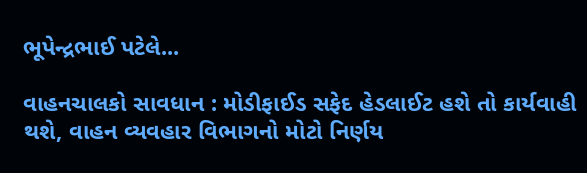ભૂપેન્દ્રભાઈ પટેલે...

વાહનચાલકો સાવધાન : મોડીફાઈડ સફેદ હેડલાઈટ હશે તો કાર્યવાહી થશે, વાહન વ્યવહાર વિભાગનો મોટો નિર્ણય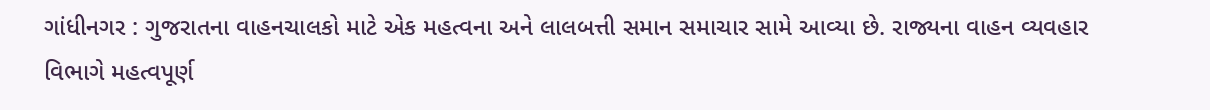ગાંધીનગર : ગુજરાતના વાહનચાલકો માટે એક મહત્વના અને લાલબત્તી સમાન સમાચાર સામે આવ્યા છે. રાજ્યના વાહન વ્યવહાર વિભાગે મહત્વપૂર્ણ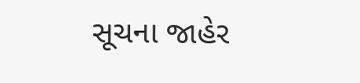સૂચના જાહેર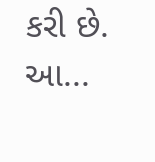કરી છે. આ...